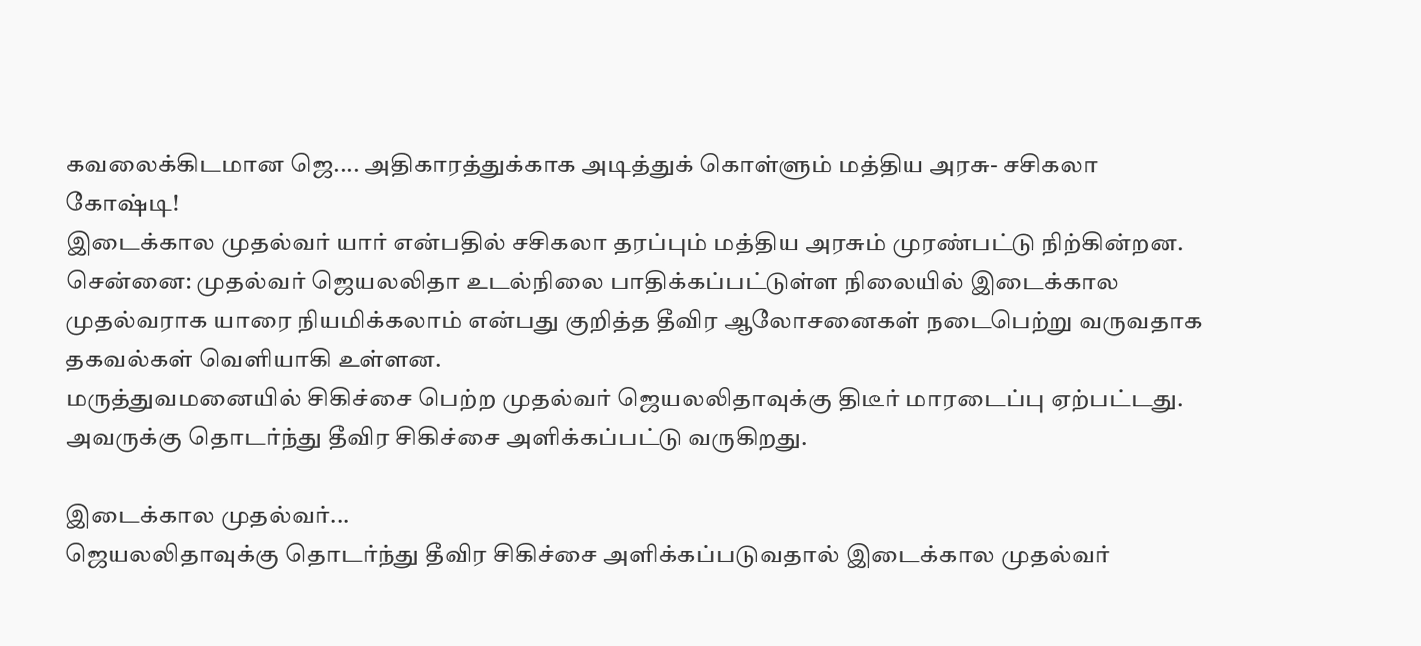கவலைக்கிடமான ஜெ.... அதிகாரத்துக்காக அடித்துக் கொள்ளும் மத்திய அரசு- சசிகலா கோஷ்டி!
இடைக்கால முதல்வர் யார் என்பதில் சசிகலா தரப்பும் மத்திய அரசும் முரண்பட்டு நிற்கின்றன.
சென்னை: முதல்வர் ஜெயலலிதா உடல்நிலை பாதிக்கப்பட்டுள்ள நிலையில் இடைக்கால முதல்வராக யாரை நியமிக்கலாம் என்பது குறித்த தீவிர ஆலோசனைகள் நடைபெற்று வருவதாக தகவல்கள் வெளியாகி உள்ளன.
மருத்துவமனையில் சிகிச்சை பெற்ற முதல்வர் ஜெயலலிதாவுக்கு திடீர் மாரடைப்பு ஏற்பட்டது. அவருக்கு தொடர்ந்து தீவிர சிகிச்சை அளிக்கப்பட்டு வருகிறது.

இடைக்கால முதல்வர்...
ஜெயலலிதாவுக்கு தொடர்ந்து தீவிர சிகிச்சை அளிக்கப்படுவதால் இடைக்கால முதல்வர்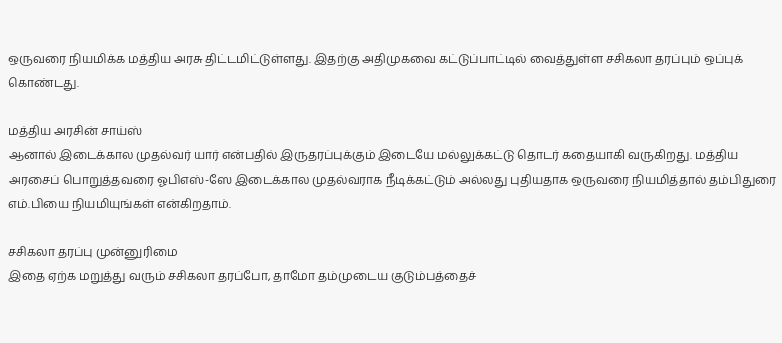ஒருவரை நியமிக்க மத்திய அரசு திட்டமிட்டுள்ளது. இதற்கு அதிமுகவை கட்டுப்பாட்டில் வைத்துள்ள சசிகலா தரப்பும் ஒப்புக் கொண்டது.

மத்திய அரசின் சாய்ஸ்
ஆனால் இடைக்கால முதல்வர் யார் என்பதில் இருதரப்புக்கும் இடையே மல்லுக்கட்டு தொடர் கதையாகி வருகிறது. மத்திய அரசைப் பொறுத்தவரை ஓபிஎஸ்-ஸே இடைக்கால முதல்வராக நீடிக்கட்டும் அல்லது புதியதாக ஒருவரை நியமித்தால் தம்பிதுரை எம்.பியை நியமியுங்கள் என்கிறதாம்.

சசிகலா தரப்பு முன்னுரிமை
இதை ஏற்க மறுத்து வரும் சசிகலா தரப்போ, தாமோ தம்முடைய குடும்பத்தைச்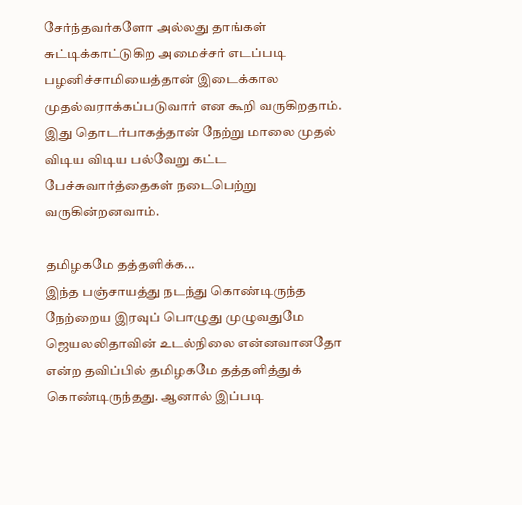சேர்ந்தவர்களோ அல்லது தாங்கள் சுட்டிக்காட்டுகிற அமைச்சர் எடப்படி பழனிச்சாமியைத்தான் இடைக்கால முதல்வராக்கப்படுவார் என கூறி வருகிறதாம். இது தொடர்பாகத்தான் நேற்று மாலை முதல் விடிய விடிய பல்வேறு கட்ட பேச்சுவார்த்தைகள் நடைபெற்று வருகின்றனவாம்.

தமிழகமே தத்தளிக்க...
இந்த பஞ்சாயத்து நடந்து கொண்டிருந்த நேற்றைய இரவுப் பொழுது முழுவதுமே ஜெயலலிதாவின் உடல்நிலை என்னவானதோ என்ற தவிப்பில் தமிழகமே தத்தளித்துக் கொண்டிருந்தது. ஆனால் இப்படி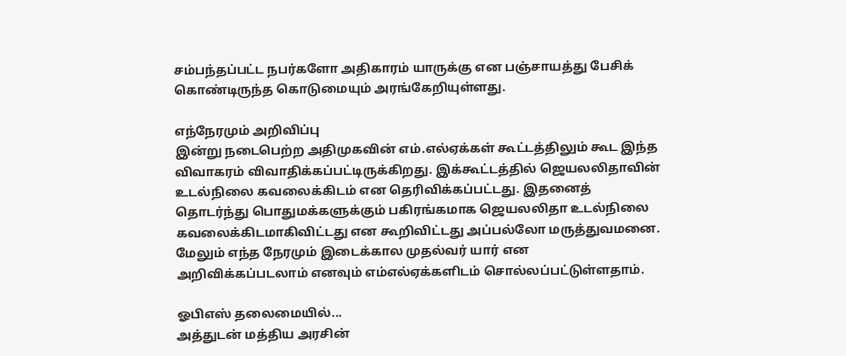சம்பந்தப்பட்ட நபர்களோ அதிகாரம் யாருக்கு என பஞ்சாயத்து பேசிக் கொண்டிருந்த கொடுமையும் அரங்கேறியுள்ளது.

எந்நேரமும் அறிவிப்பு
இன்று நடைபெற்ற அதிமுகவின் எம்.எல்ஏக்கள் கூட்டத்திலும் கூட இந்த விவாகரம் விவாதிக்கப்பட்டிருக்கிறது. இக்கூட்டத்தில் ஜெயலலிதாவின் உடல்நிலை கவலைக்கிடம் என தெரிவிக்கப்பட்டது. இதனைத் தொடர்ந்து பொதுமக்களுக்கும் பகிரங்கமாக ஜெயலலிதா உடல்நிலை கவலைக்கிடமாகிவிட்டது என கூறிவிட்டது அப்பல்லோ மருத்துவமனை. மேலும் எந்த நேரமும் இடைக்கால முதல்வர் யார் என அறிவிக்கப்படலாம் எனவும் எம்எல்ஏக்களிடம் சொல்லப்பட்டுள்ளதாம்.

ஓபிஎஸ் தலைமையில்...
அத்துடன் மத்திய அரசின்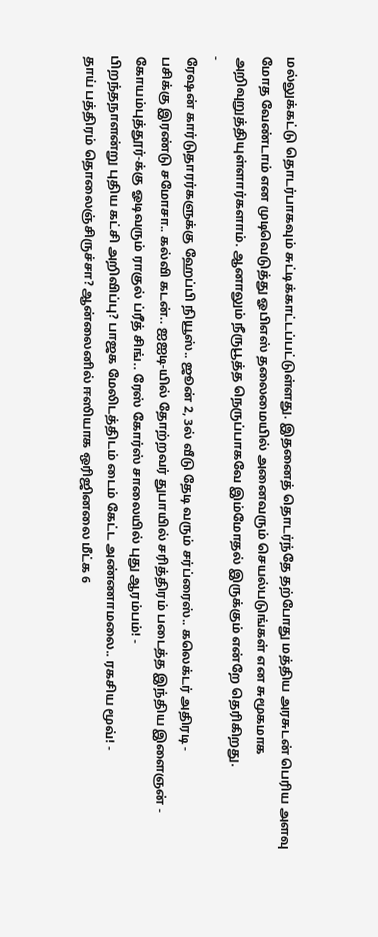மல்லுக்கட்டு தொடர்பாகவும் சுட்டிக்காட்டப்பட்டுள்ளது. இதனைத் தொடர்ந்தே தற்போது மத்திய அரசுடன் பெரிய அளவு மோத வேண்டாம் என முடிவெடுத்து ஓபிஎஸ் தலைமையில் அனைவரும் செயல்படுங்கள் என சுமூகமாக அறிவுறுத்தியுள்ளார்களாம். ஆனாலும் நீருபூத்த நெருப்பாகவே இம்மோதல் இருக்கும் என்றே தெரிகிறது.
-
ரேஷன் கார்டுதாரர்களுக்கு ஹேப்பி நியூஸ்.. ஜூன் 2, 3ல் வீடு தேடி வரும் சர்ப்ரைஸ்.. கலெக்டர் அதிரடி -
பசிக்கு இரண்டு சமோசா.. கல்வி கடன்.. ஐஐடி-யில் தோற்றவர் துபாயில் சரித்திரம் படைத்த இந்திய இளைஞன் -
கோயம்புத்தூர்-க்கு ஓடிவரும் ராகுல் ப்ரீத் சிங்.. ரேஸ் கோர்ஸ் சாலையில் புது ஆரம்பம்! -
பிறந்தநாளன்று புதிய கட்சி அறிவிப்பு? பாஜக மேலிடத்திடம் டைம் கேட்ட அண்ணாமலை.. ரகசிய மூவ்! -
தாய் பத்திரம் தொலைஞ்சிருச்சா? ஆன்லைனில் ஈஸியாக ஒரிஜினலை மீட்க 6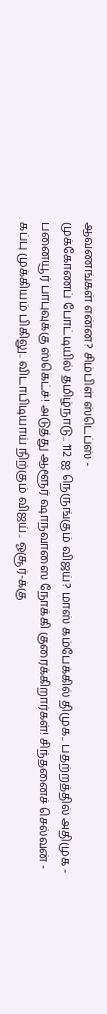ஆவணங்கள் என்ன? சிம்பிள் ஸ்டெப்ஸ் -
முக்கோணப் போட்டியில் தமிழ்நாடு.. 112 ஐ நெருங்கும் விஜய்? மாஸ் கம்பேக்கில் திமுக.. பதற்றத்தில் அதிமுக -
பனையூர் பாபுவுக்கு ஸ்கெட்ச்! அடுத்து ஆளூர் ஷாநவாஸை நோக்கி குரைக்கிறார்கள்! சிந்தனைச் செல்வன் -
கப்பு முக்கியம் பிகிலு.. விடாபிடியாய் நிற்கும் விஜய்.. ஓசூர்-க்கு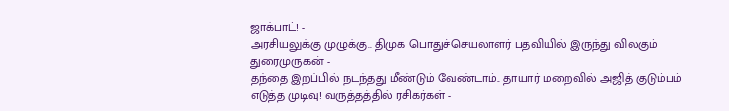ஜாக்பாட்! -
அரசியலுக்கு முழுக்கு.. திமுக பொதுச்செயலாளர் பதவியில் இருந்து விலகும் துரைமுருகன் -
தந்தை இறப்பில் நடந்தது மீண்டும் வேண்டாம்.. தாயார் மறைவில் அஜித் குடும்பம் எடுத்த முடிவு! வருத்தத்தில் ரசிகர்கள் -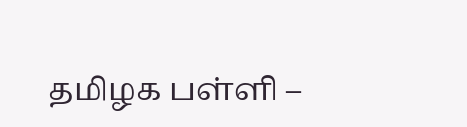தமிழக பள்ளி –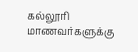கல்லூரி மாணவர்களுக்கு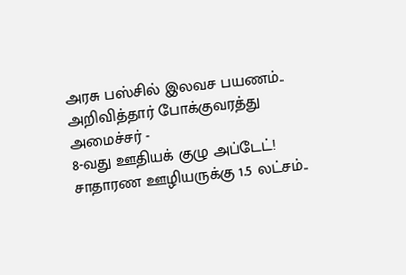அரசு பஸ்சில் இலவச பயணம்.. அறிவித்தார் போக்குவரத்து அமைச்சர் -
8-வது ஊதியக் குழு அப்டேட்! சாதாரண ஊழியருக்கு 1.5 லட்சம்..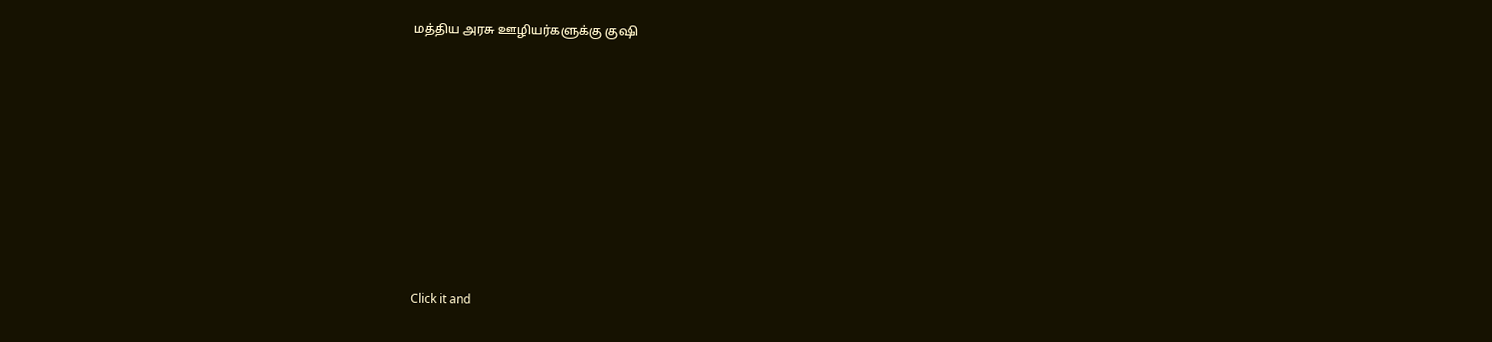மத்திய அரசு ஊழியர்களுக்கு குஷி












Click it and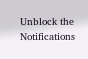Unblock the Notifications